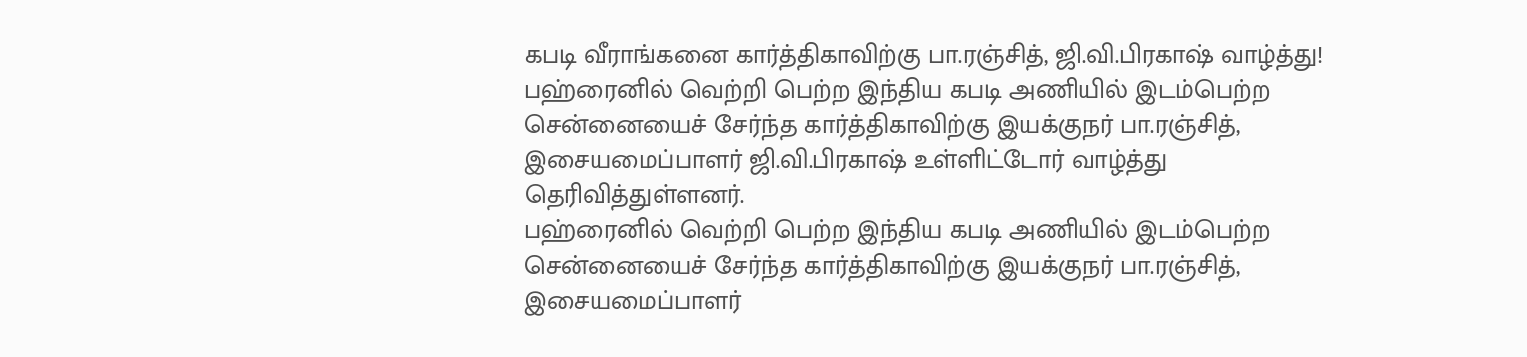கபடி வீராங்கனை கார்த்திகாவிற்கு பா.ரஞ்சித், ஜி.வி.பிரகாஷ் வாழ்த்து!
பஹ்ரைனில் வெற்றி பெற்ற இந்திய கபடி அணியில் இடம்பெற்ற சென்னையைச் சேர்ந்த கார்த்திகாவிற்கு இயக்குநர் பா.ரஞ்சித், இசையமைப்பாளர் ஜி.வி.பிரகாஷ் உள்ளிட்டோர் வாழ்த்து தெரிவித்துள்ளனர்.
பஹ்ரைனில் வெற்றி பெற்ற இந்திய கபடி அணியில் இடம்பெற்ற சென்னையைச் சேர்ந்த கார்த்திகாவிற்கு இயக்குநர் பா.ரஞ்சித், இசையமைப்பாளர்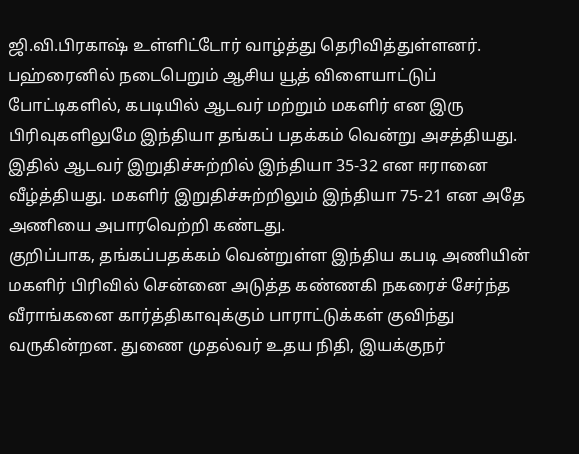ஜி.வி.பிரகாஷ் உள்ளிட்டோர் வாழ்த்து தெரிவித்துள்ளனர்.
பஹ்ரைனில் நடைபெறும் ஆசிய யூத் விளையாட்டுப் போட்டிகளில், கபடியில் ஆடவர் மற்றும் மகளிர் என இரு பிரிவுகளிலுமே இந்தியா தங்கப் பதக்கம் வென்று அசத்தியது. இதில் ஆடவர் இறுதிச்சுற்றில் இந்தியா 35-32 என ஈரானை வீழ்த்தியது. மகளிர் இறுதிச்சுற்றிலும் இந்தியா 75-21 என அதே அணியை அபாரவெற்றி கண்டது.
குறிப்பாக, தங்கப்பதக்கம் வென்றுள்ள இந்திய கபடி அணியின் மகளிர் பிரிவில் சென்னை அடுத்த கண்ணகி நகரைச் சேர்ந்த வீராங்கனை கார்த்திகாவுக்கும் பாராட்டுக்கள் குவிந்து வருகின்றன. துணை முதல்வர் உதய நிதி, இயக்குநர்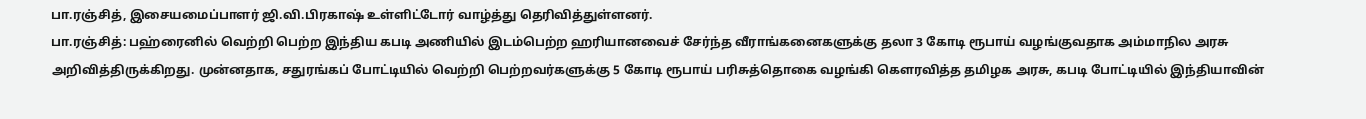பா.ரஞ்சித், இசையமைப்பாளர் ஜி.வி.பிரகாஷ் உள்ளிட்டோர் வாழ்த்து தெரிவித்துள்ளனர்.
பா.ரஞ்சித்: பஹ்ரைனில் வெற்றி பெற்ற இந்திய கபடி அணியில் இடம்பெற்ற ஹரியானவைச் சேர்ந்த வீராங்கனைகளுக்கு தலா 3 கோடி ரூபாய் வழங்குவதாக அம்மாநில அரசு அறிவித்திருக்கிறது. முன்னதாக, சதுரங்கப் போட்டியில் வெற்றி பெற்றவர்களுக்கு 5 கோடி ரூபாய் பரிசுத்தொகை வழங்கி கௌரவித்த தமிழக அரசு, கபடி போட்டியில் இந்தியாவின்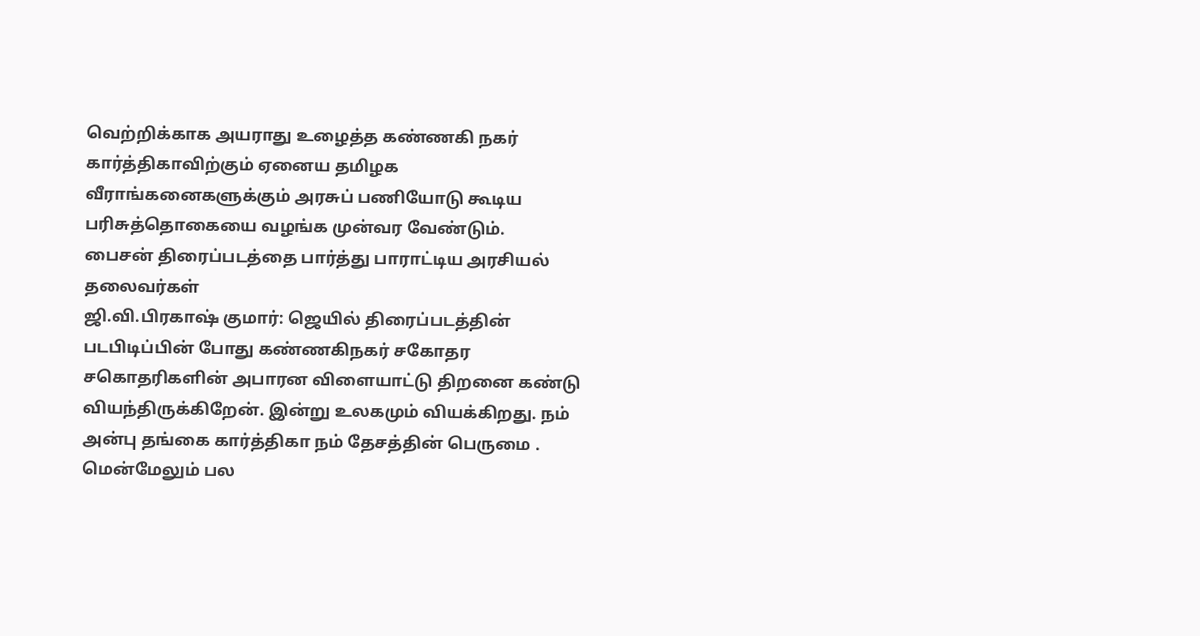வெற்றிக்காக அயராது உழைத்த கண்ணகி நகர் கார்த்திகாவிற்கும் ஏனைய தமிழக வீராங்கனைகளுக்கும் அரசுப் பணியோடு கூடிய பரிசுத்தொகையை வழங்க முன்வர வேண்டும்.
பைசன் திரைப்படத்தை பார்த்து பாராட்டிய அரசியல் தலைவர்கள்
ஜி.வி.பிரகாஷ் குமார்: ஜெயில் திரைப்படத்தின் படபிடிப்பின் போது கண்ணகிநகர் சகோதர சகொதரிகளின் அபாரன விளையாட்டு திறனை கண்டு வியந்திருக்கிறேன். இன்று உலகமும் வியக்கிறது. நம் அன்பு தங்கை கார்த்திகா நம் தேசத்தின் பெருமை . மென்மேலும் பல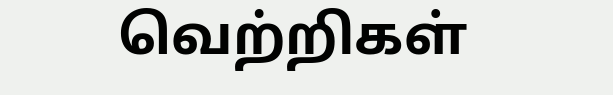வெற்றிகள்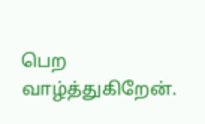பெற வாழ்த்துகிறேன்.